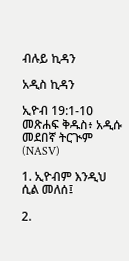ብሉይ ኪዳን

አዲስ ኪዳን

ኢዮብ 19:1-10 መጽሐፍ ቅዱስ፥ አዲሱ መደበኛ ትርጒም (NASV)

1. ኢዮብም እንዲህ ሲል መለሰ፤

2.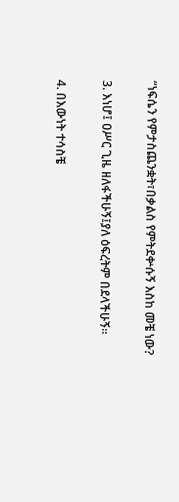“ነፍሴን የምታስጨንቋት፣በቃልስ የምትደቍሱኝ እስከ መቼ ነው?

3. እነሆ፤ ዐሥር ጊዜ ዘለፋችሁኝ፤ያለ ዕፍረትም በደላችሁኝ።

4. በእውነት ተሳስቼ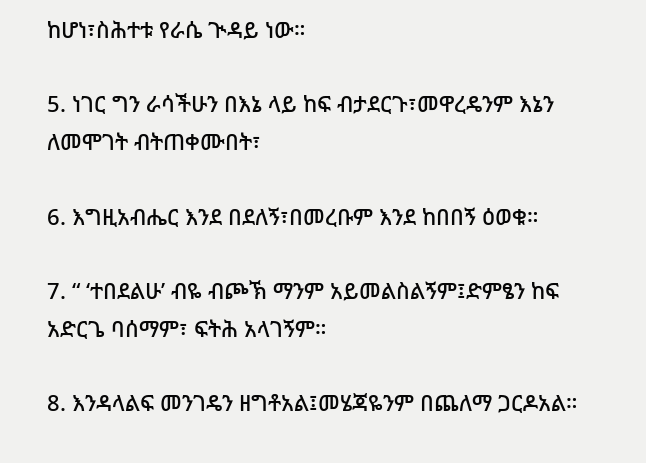ከሆነ፣ስሕተቱ የራሴ ጒዳይ ነው።

5. ነገር ግን ራሳችሁን በእኔ ላይ ከፍ ብታደርጉ፣መዋረዴንም እኔን ለመሞገት ብትጠቀሙበት፣

6. እግዚአብሔር እንደ በደለኝ፣በመረቡም እንደ ከበበኝ ዕወቁ።

7. “ ‘ተበደልሁ’ ብዬ ብጮኽ ማንም አይመልስልኝም፤ድምፄን ከፍ አድርጌ ባሰማም፣ ፍትሕ አላገኝም።

8. እንዳላልፍ መንገዴን ዘግቶአል፤መሄጃዬንም በጨለማ ጋርዶአል።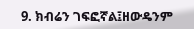9. ክብሬን ገፍፎኛል፤ዘውዴንም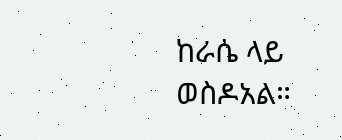ከራሴ ላይ ወስዶአል።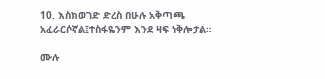10. እስክወገድ ድረስ በሁሉ አቅጣጫ አፈራርሶኛል፤ተስፋዬንም እንደ ዛፍ ነቅሎታል።

ሙሉ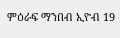ምዕራፍ ማንበብ ኢዮብ 19